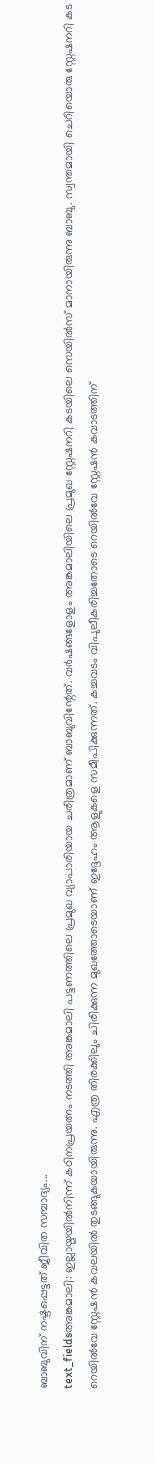ബാബുവിന് നഷ്ടപ്പെട്ടത് ജീവിത സമ്പാദ്യം...
text_fieldsഅങ്കമാലി: ഇല്ലായ്മയിൽനിന്ന് കഠിനപ്രയത്നം നടത്തി അങ്കമാലി പട്ടണത്തിലെ പ്രമുഖ വ്യാപാരിയായ ചരിത്രമാണ് ബാബുവിന്റേത്. വർഷങ്ങളോളം അങ്കമാലിയിലെ പ്രമുഖ സ്റ്റേഷനറി കടയിലെ സെയിൽസ് മാനായിരുന്നു ബാബു. സ്വന്തമായി ചെറിയൊരു സ്റ്റേഷനറി കട റെയിൽവേ സ്റ്റേഷൻ കവലയിൽ തുടങ്ങുകയായിരുന്നു. എത്ര തിരക്കിലും ചിരിക്കുന്ന മുഖത്തോടെയാണ് ഇദ്ദേഹം ആളുകളെ സമീപിക്കുന്നത്. കച്ചവടം വിപുലീകരിച്ചതോടെ റെയിൽവേ സ്റ്റേഷൻ കവാടത്തിന്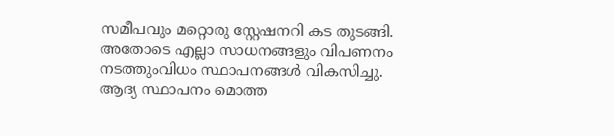സമീപവും മറ്റൊരു സ്റ്റേഷനറി കട തുടങ്ങി. അതോടെ എല്ലാ സാധനങ്ങളും വിപണനം നടത്തുംവിധം സ്ഥാപനങ്ങൾ വികസിച്ചു. ആദ്യ സ്ഥാപനം മൊത്ത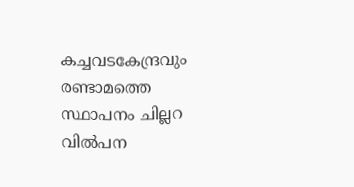കച്ചവടകേന്ദ്രവും രണ്ടാമത്തെ സ്ഥാപനം ചില്ലറ വിൽപന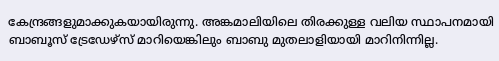കേന്ദ്രങ്ങളുമാക്കുകയായിരുന്നു. അങ്കമാലിയിലെ തിരക്കുള്ള വലിയ സ്ഥാപനമായി ബാബൂസ് ട്രേഡേഴ്സ് മാറിയെങ്കിലും ബാബു മുതലാളിയായി മാറിനിന്നില്ല.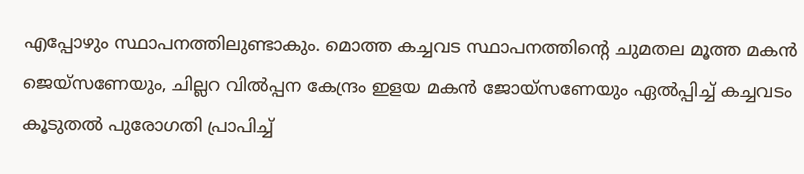എപ്പോഴും സ്ഥാപനത്തിലുണ്ടാകും. മൊത്ത കച്ചവട സ്ഥാപനത്തിന്റെ ചുമതല മൂത്ത മകൻ ജെയ്സണേയും, ചില്ലറ വിൽപ്പന കേന്ദ്രം ഇളയ മകൻ ജോയ്സണേയും ഏൽപ്പിച്ച് കച്ചവടം കൂടുതൽ പുരോഗതി പ്രാപിച്ച്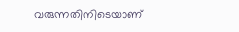വരുന്നതിനിടെയാണ്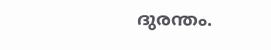ദുരന്തം.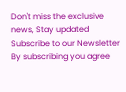Don't miss the exclusive news, Stay updated
Subscribe to our Newsletter
By subscribing you agree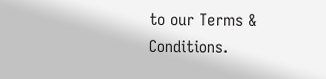to our Terms & Conditions.